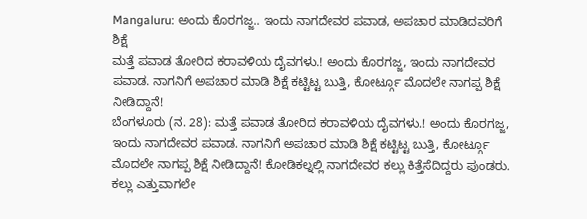Mangaluru: ಅಂದು ಕೊರಗಜ್ಜ.. ಇಂದು ನಾಗದೇವರ ಪವಾಡ, ಅಪಚಾರ ಮಾಡಿದವರಿಗೆ ಶಿಕ್ಷೆ
ಮತ್ತೆ ಪವಾಡ ತೋರಿದ ಕರಾವಳಿಯ ದೈವಗಳು.! ಅಂದು ಕೊರಗಜ್ಜ, ಇಂದು ನಾಗದೇವರ ಪವಾಡ. ನಾಗನಿಗೆ ಅಪಚಾರ ಮಾಡಿ ಶಿಕ್ಷೆ ಕಟ್ಟಿಟ್ಟ ಬುತ್ತಿ, ಕೋರ್ಟ್ಗೂ ಮೊದಲೇ ನಾಗಪ್ಪ ಶಿಕ್ಷೆ ನೀಡಿದ್ದಾನೆ!
ಬೆಂಗಳೂರು (ನ. 28): ಮತ್ತೆ ಪವಾಡ ತೋರಿದ ಕರಾವಳಿಯ ದೈವಗಳು.! ಅಂದು ಕೊರಗಜ್ಜ, ಇಂದು ನಾಗದೇವರ ಪವಾಡ. ನಾಗನಿಗೆ ಅಪಚಾರ ಮಾಡಿ ಶಿಕ್ಷೆ ಕಟ್ಟಿಟ್ಟ ಬುತ್ತಿ, ಕೋರ್ಟ್ಗೂ ಮೊದಲೇ ನಾಗಪ್ಪ ಶಿಕ್ಷೆ ನೀಡಿದ್ದಾನೆ! ಕೋಡಿಕಲ್ನಲ್ಲಿ ನಾಗದೇವರ ಕಲ್ಲು ಕಿತ್ತೆಸೆದಿದ್ದರು ಪುಂಡರು. ಕಲ್ಲು ಎತ್ತುವಾಗಲೇ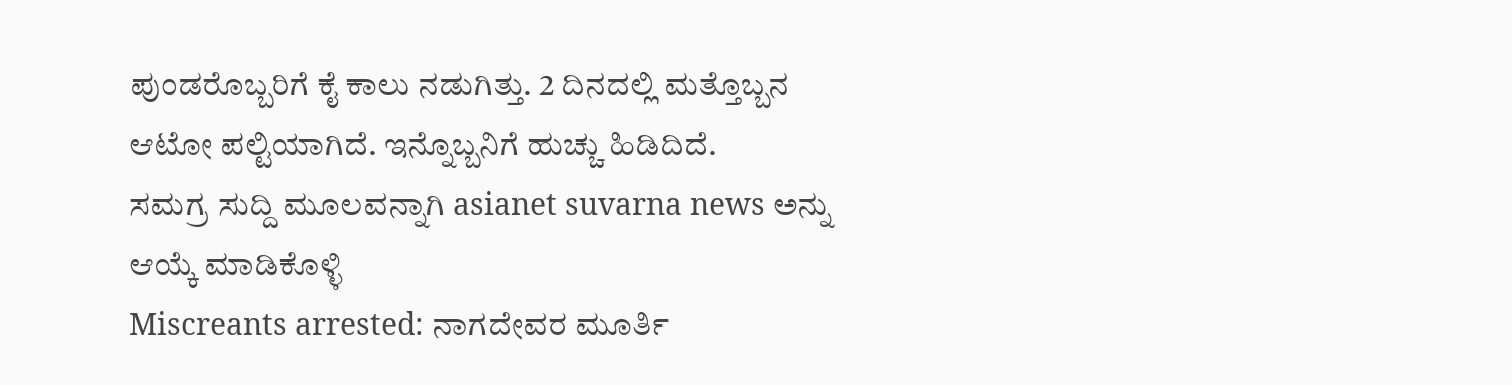ಪುಂಡರೊಬ್ಬರಿಗೆ ಕೈ ಕಾಲು ನಡುಗಿತ್ತು. 2 ದಿನದಲ್ಲಿ ಮತ್ತೊಬ್ಬನ ಆಟೋ ಪಲ್ಟಿಯಾಗಿದೆ. ಇನ್ನೊಬ್ಬನಿಗೆ ಹುಚ್ಚು ಹಿಡಿದಿದೆ.
ಸಮಗ್ರ ಸುದ್ದಿ ಮೂಲವನ್ನಾಗಿ asianet suvarna news ಅನ್ನು ಆಯ್ಕೆ ಮಾಡಿಕೊಳ್ಳಿ
Miscreants arrested: ನಾಗದೇವರ ಮೂರ್ತಿ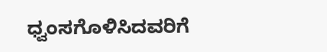ಧ್ವಂಸಗೊಳಿಸಿದವರಿಗೆ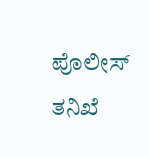ಪೊಲೀಸ್ ತನಿಖೆ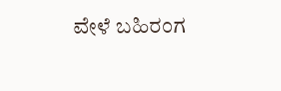ವೇಳೆ ಬಹಿರಂಗ